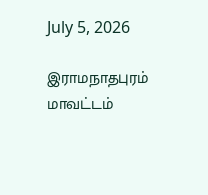July 5, 2026

இராமநாதபுரம் மாவட்டம்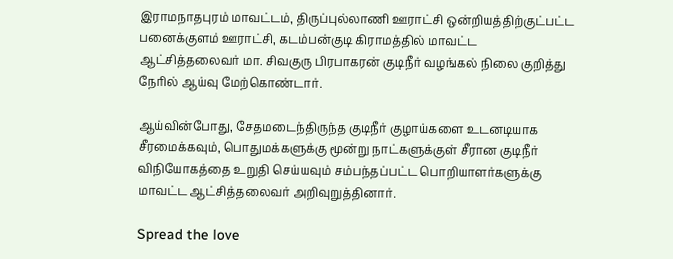இராமநாதபுரம் மாவட்டம், திருப்புல்லாணி ஊராட்சி ஒன்றியத்திற்குட்பட்ட பனைக்குளம் ஊராட்சி, கடம்பன்குடி கிராமத்தில் மாவட்ட ஆட்சித்தலைவர் மா. சிவகுரு பிரபாகரன் குடிநீர் வழங்கல் நிலை குறித்து நேரில் ஆய்வு மேற்கொண்டார்.

ஆய்வின்போது, சேதமடைந்திருந்த குடிநீர் குழாய்களை உடனடியாக சீரமைக்கவும், பொதுமக்களுக்கு மூன்று நாட்களுக்குள் சீரான குடிநீர் விநியோகத்தை உறுதி செய்யவும் சம்பந்தப்பட்ட பொறியாளர்களுக்கு மாவட்ட ஆட்சித்தலைவர் அறிவுறுத்தினார்.

Spread the love